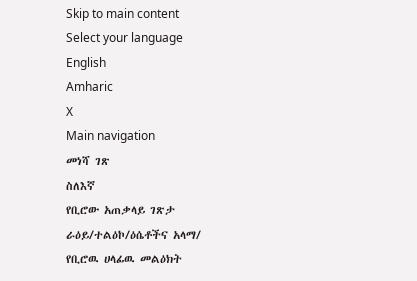Skip to main content
Select your language
English
Amharic
X
Main navigation
መነሻ ገጽ
ስለእኛ
የቢሮው አጠቃላይ ገጽታ
ራዕይ/ተልዕኮ/ዕሴቶችና አላማ/
የቢሮዉ ሀላፊዉ መልዕክት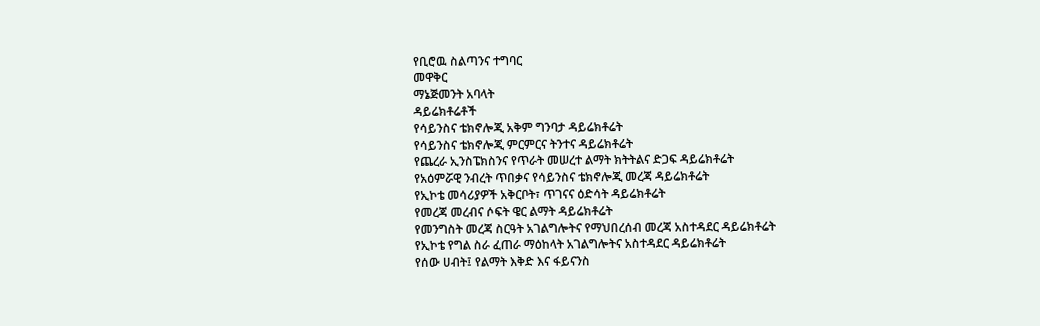የቢሮዉ ስልጣንና ተግባር
መዋቅር
ማኔጅመንት አባላት
ዳይሬክቶሬቶች
የሳይንስና ቴክኖሎጂ አቅም ግንባታ ዳይሬክቶሬት
የሳይንስና ቴክኖሎጂ ምርምርና ትንተና ዳይሬክቶሬት
የጨረራ ኢንስፔክስንና የጥራት መሠረተ ልማት ክትትልና ድጋፍ ዳይሬክቶሬት
የአዕምሯዊ ንብረት ጥበቃና የሳይንስና ቴክኖሎጂ መረጃ ዳይሬክቶሬት
የኢኮቴ መሳሪያዎች አቅርቦት፣ ጥገናና ዕድሳት ዳይሬክቶሬት
የመረጃ መረብና ሶፍት ዌር ልማት ዳይሬክቶሬት
የመንግስት መረጃ ስርዓት አገልግሎትና የማህበረሰብ መረጃ አስተዳደር ዳይሬክቶሬት
የኢኮቴ የግል ስራ ፈጠራ ማዕከላት አገልግሎትና አስተዳደር ዳይሬክቶሬት
የሰው ሀብት፤ የልማት እቅድ እና ፋይናንስ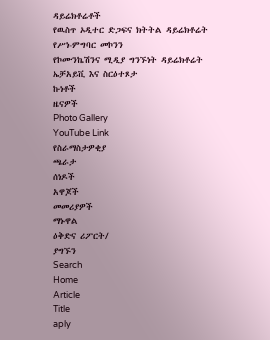ዳይሬክቶሬቶች
የዉስጥ ኦዲተር ድጋፍና ክትትል ዳይሬክቶሬት
የሥነ-ምግባር መኮንን
የኮሙንኬሽንና ሚዲያ ግንኙነት ዳይሬክቶሬት
ኤቻአይቪ እና ስርዕተጾታ
ኩነቶች
ዜናዎች
Photo Gallery
YouTube Link
የስራማስታዎቂያ
ጫራታ
ሰነዶች
አዋጆች
መመሪያዎች
ማኑዋል
ዕቅድና ሪፖርት/
ያግኙን
Search
Home
Article
Title
aply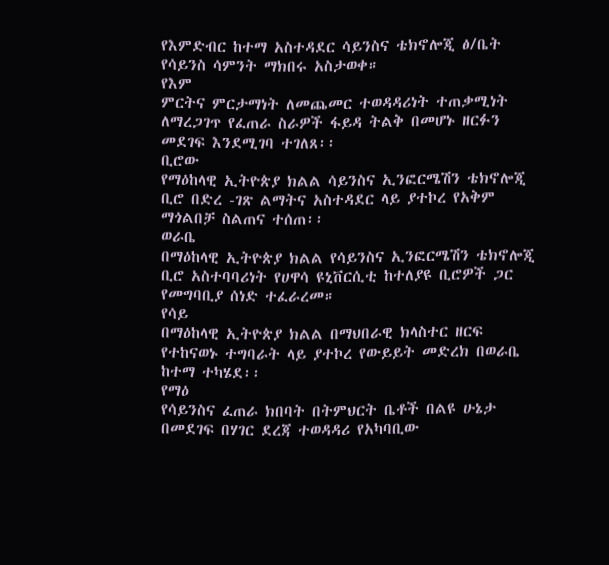የእምድብር ከተማ አስተዳደር ሳይንስና ቴክኖሎጂ ፅ/ቤት የሳይንስ ሳምንት ማክበሩ አስታወቀ።
የእም
ምርትና ምርታማነት ለመጨመር ተወዳዳሪነት ተጠቃሚነት ለማረጋገጥ የፈጠራ ስራዎች ፋይዳ ትልቅ በመሆኑ ዘርፉን መደገፍ እንደሚገባ ተገለጸ፡፡
ቢሮው
የማዕከላዊ ኢትዮጵያ ክልል ሳይንስና ኢንፎርሜሽን ቴክኖሎጂ ቢሮ በድረ -ገጽ ልማትና አስተዳደር ላይ ያተኮረ የአቅም ማጎልበቻ ስልጠና ተሰጠ፡፡
ወራቤ
በማዕከላዊ ኢትዮጵያ ክልል የሳይንስና ኢንፎርሜሽን ቴክኖሎጂ ቢሮ አስተባባሪነት የሀዋሳ ዩኒቨርሲቲ ከተለያዩ ቢሮዎች ጋር የመግባቢያ ሰነድ ተፈራረመ።
የሳይ
በማዕከላዊ ኢትዮጵያ ክልል በማህበራዊ ክላስተር ዘርፍ የተከናወኑ ተግባራት ላይ ያተኮረ የውይይት መድረክ በወራቤ ከተማ ተካሄደ፡፡
የማዕ
የሳይንስና ፈጠራ ክበባት በትምህርት ቤቶች በልዩ ሁኔታ በመደገፍ በሃገር ደረጃ ተወዳዳሪ የአካባቢው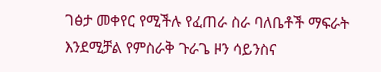ገፅታ መቀየር የሚችሉ የፈጠራ ስራ ባለቤቶች ማፍራት እንደሚቻል የምስራቅ ጉራጌ ዞን ሳይንስና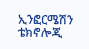ኢንፎርሜሽን ቴክኖሎጂ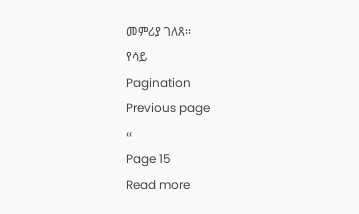መምሪያ ገለጸ፡፡
የሳይ
Pagination
Previous page
‹‹
Page 15
Read more